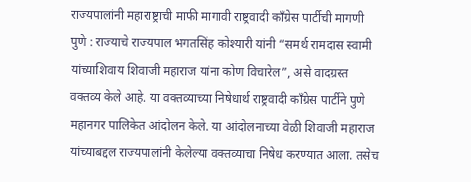राज्यपालांनी महाराष्ट्राची माफी मागावी राष्ट्रवादी काँग्रेस पार्टीची मागणी
पुणे : राज्याचे राज्यपाल भगतसिंह कोश्यारी यांनी “समर्थ रामदास स्वामी यांच्याशिवाय शिवाजी महाराज यांना कोण विचारेल”, असे वादग्रस्त वक्तव्य केले आहे. या वक्तव्याच्या निषेधार्थ राष्ट्रवादी काँग्रेस पार्टीने पुणे महानगर पालिकेत आंदोलन केले. या आंदोलनाच्या वेळी शिवाजी महाराज यांच्याबद्दल राज्यपालांनी केलेल्या वक्तव्याचा निषेध करण्यात आला. तसेच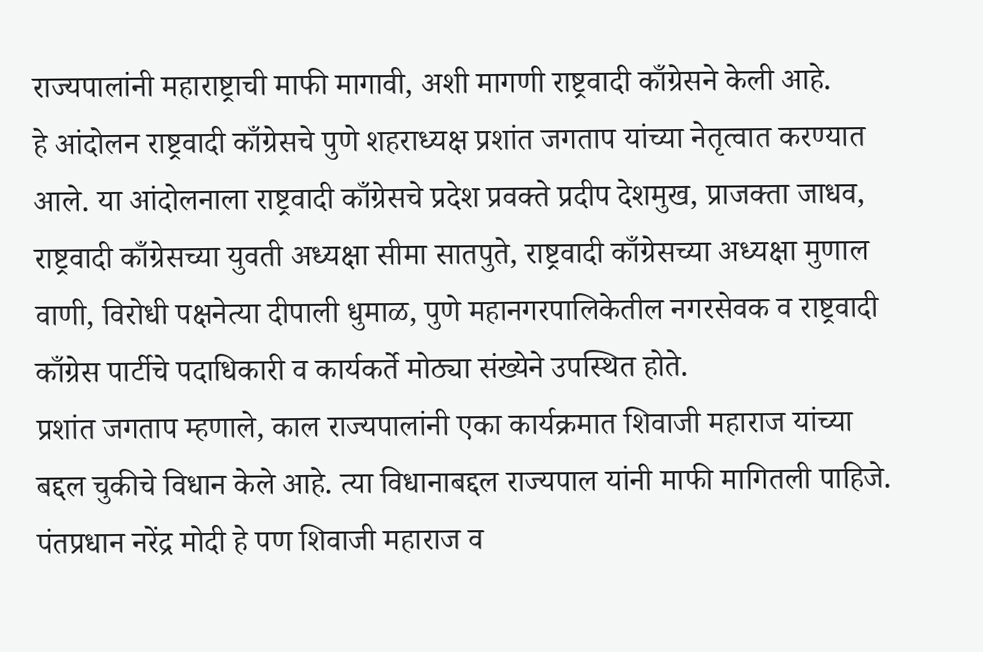राज्यपालांनी महाराष्ट्राची माफी मागावी, अशी मागणी राष्ट्रवादी काँग्रेसने केली आहे.
हे आंदोलन राष्ट्रवादी काँग्रेसचे पुणे शहराध्यक्ष प्रशांत जगताप यांच्या नेतृत्वात करण्यात आले. या आंदोलनाला राष्ट्रवादी काँग्रेसचे प्रदेश प्रवक्ते प्रदीप देशमुख, प्राजक्ता जाधव, राष्ट्रवादी काँग्रेसच्या युवती अध्यक्षा सीमा सातपुते, राष्ट्रवादी काँग्रेसच्या अध्यक्षा मुणाल वाणी, विरोधी पक्षनेत्या दीपाली धुमाळ, पुणे महानगरपालिकेतील नगरसेवक व राष्ट्रवादी काँग्रेस पार्टीचे पदाधिकारी व कार्यकर्ते मोठ्या संख्येने उपस्थित होते.
प्रशांत जगताप म्हणाले, काल राज्यपालांनी एका कार्यक्रमात शिवाजी महाराज यांच्या बद्दल चुकीचे विधान केले आहे. त्या विधानाबद्दल राज्यपाल यांनी माफी मागितली पाहिजे. पंतप्रधान नरेंद्र मोदी हे पण शिवाजी महाराज व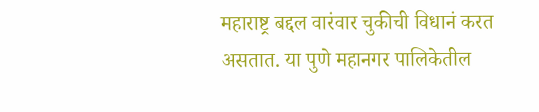महाराष्ट्र बद्दल वारंवार चुकीची विधानं करत असतात. या पुणे महानगर पालिकेतील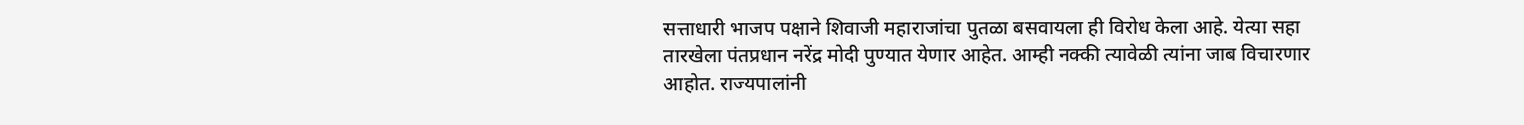सत्ताधारी भाजप पक्षाने शिवाजी महाराजांचा पुतळा बसवायला ही विरोध केला आहे. येत्या सहा तारखेला पंतप्रधान नरेंद्र मोदी पुण्यात येणार आहेत. आम्ही नक्की त्यावेळी त्यांना जाब विचारणार आहोत. राज्यपालांनी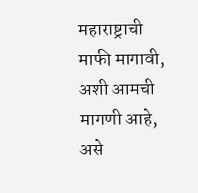महाराष्ट्राची माफी मागावी, अशी आमची मागणी आहे, असे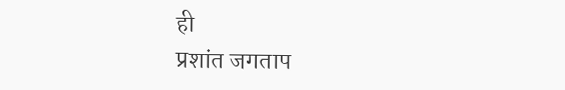ही
प्रशांत जगताप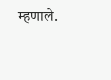म्हणाले.